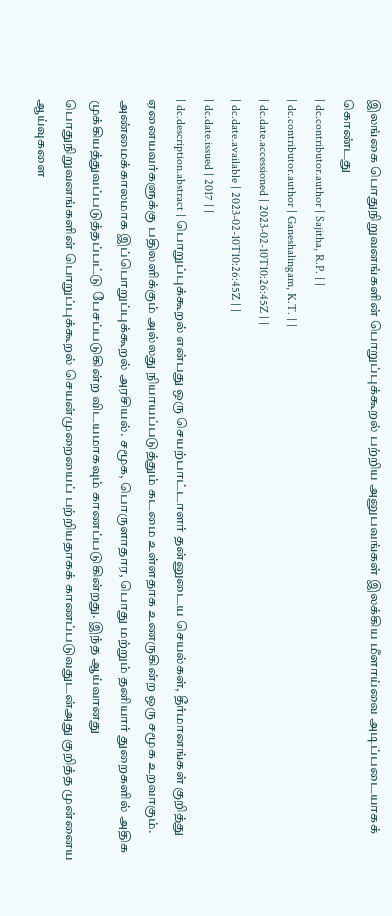இலங்கை பொதுநிறுவனங்களின் பொறுப்புக்கூறல் பற்றிய அனுபவங்கள் இலக்கிய மீளாய்வை அடிப்படையாகக் கொண்டது
| dc.contributor.author | Sajitha, R.P. | |
| dc.contributor.author | Ganeshalingam, K.T. | |
| dc.date.accessioned | 2023-02-10T10:26:45Z | |
| dc.date.available | 2023-02-10T10:26:45Z | |
| dc.date.issued | 2017 | |
| dc.description.abstract | பொறுப்புக்கூறல் என்பது ஒரு செயற்பாட்டாளர் தன்னுடைய செயல்கள், தீர்மானங்கள் குறித்து ஏனையவர்களுக்கு பதிலளிக்கும் அல்லது நியாயப்படுத்தும் கடமை உள்ளதாக உணருகின்ற ஒரு சமூக உறவாகும். அண்மைக்காலமாக இப்பொறுப்புக்கூறல் அரசியல். சமூக, பொருளாதார, பொது மற்றும் தனியார் துறைகளில் அதிக முக்கியத்துவப்படுத்தப்பட்டு பேசப்படுகின்ற விடயமாகவும் காணப்படுகின்றது. இந்த ஆய்வானது பொதுநிறுவனங்களின் பொறுப்புக்கூறல் செயன்முறையைப் பற்றியதாகக் காணப்படுவதுடன்அது குறித்த முன்னைய ஆய்வுகளை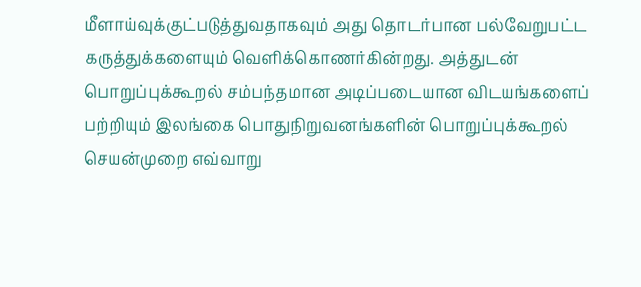மீளாய்வுக்குட்படுத்துவதாகவும் அது தொடர்பான பல்வேறுபட்ட கருத்துக்களையும் வெளிக்கொணர்கின்றது. அத்துடன் பொறுப்புக்கூறல் சம்பந்தமான அடிப்படையான விடயங்களைப் பற்றியும் இலங்கை பொதுநிறுவனங்களின் பொறுப்புக்கூறல் செயன்முறை எவ்வாறு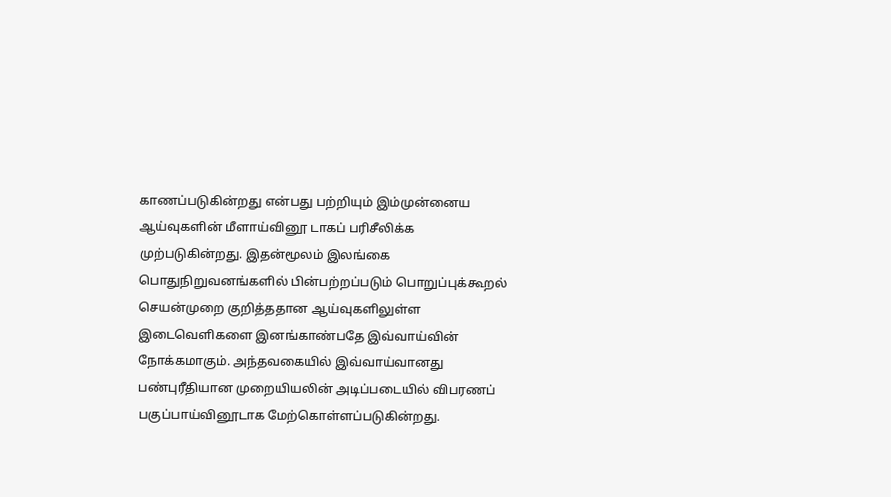காணப்படுகின்றது என்பது பற்றியும் இம்முன்னைய ஆய்வுகளின் மீளாய்வினூ டாகப் பரிசீலிக்க முற்படுகின்றது. இதன்மூலம் இலங்கை பொதுநிறுவனங்களில் பின்பற்றப்படும் பொறுப்புக்கூறல் செயன்முறை குறித்ததான ஆய்வுகளிலுள்ள இடைவெளிகளை இனங்காண்பதே இவ்வாய்வின் நோக்கமாகும். அந்தவகையில் இவ்வாய்வானது பண்புரீதியான முறையியலின் அடிப்படையில் விபரணப் பகுப்பாய்வினூடாக மேற்கொள்ளப்படுகின்றது.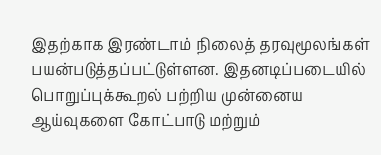இதற்காக இரண்டாம் நிலைத் தரவுமூலங்கள் பயன்படுத்தப்பட்டுள்ளன. இதனடிப்படையில் பொறுப்புக்கூறல் பற்றிய முன்னைய ஆய்வுகளை கோட்பாடு மற்றும்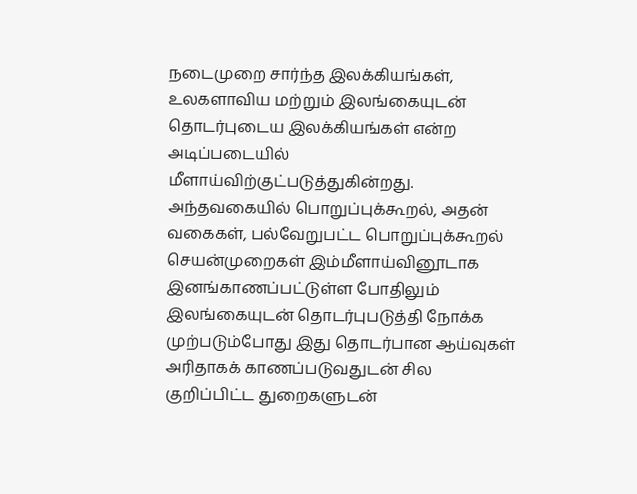நடைமுறை சார்ந்த இலக்கியங்கள், உலகளாவிய மற்றும் இலங்கையுடன் தொடர்புடைய இலக்கியங்கள் என்ற அடிப்படையில் மீளாய்விற்குட்படுத்துகின்றது. அந்தவகையில் பொறுப்புக்கூறல், அதன் வகைகள், பல்வேறுபட்ட பொறுப்புக்கூறல் செயன்முறைகள் இம்மீளாய்வினூடாக இனங்காணப்பட்டுள்ள போதிலும் இலங்கையுடன் தொடர்புபடுத்தி நோக்க முற்படும்போது இது தொடர்பான ஆய்வுகள் அரிதாகக் காணப்படுவதுடன் சில குறிப்பிட்ட துறைகளுடன்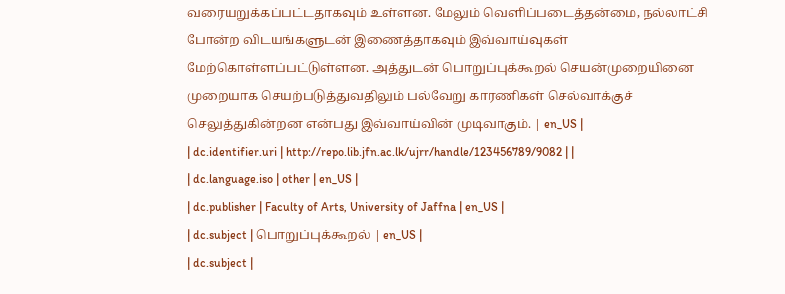வரையறுக்கப்பட்டதாகவும் உள்ளன. மேலும் வெளிப்படைத்தன்மை, நல்லாட்சி போன்ற விடயங்களுடன் இணைத்தாகவும் இவ்வாய்வுகள் மேற்கொள்ளப்பட்டுள்ளன. அத்துடன் பொறுப்புக்கூறல் செயன்முறையினை முறையாக செயற்படுத்துவதிலும் பல்வேறு காரணிகள் செல்வாக்குச் செலுத்துகின்றன என்பது இவ்வாய்வின் முடிவாகும். | en_US |
| dc.identifier.uri | http://repo.lib.jfn.ac.lk/ujrr/handle/123456789/9082 | |
| dc.language.iso | other | en_US |
| dc.publisher | Faculty of Arts, University of Jaffna | en_US |
| dc.subject | பொறுப்புக்கூறல் | en_US |
| dc.subject |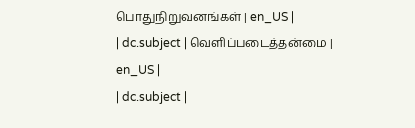பொதுநிறுவனங்கள் | en_US |
| dc.subject | வெளிப்படைத்தன்மை | en_US |
| dc.subject |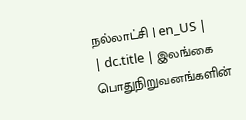நல்லாட்சி | en_US |
| dc.title | இலங்கை பொதுநிறுவனங்களின்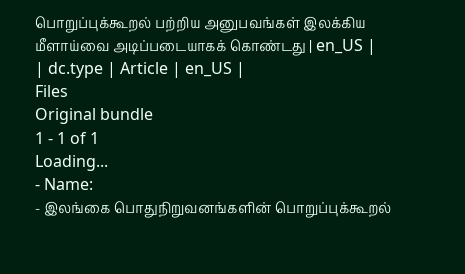பொறுப்புக்கூறல் பற்றிய அனுபவங்கள் இலக்கிய மீளாய்வை அடிப்படையாகக் கொண்டது | en_US |
| dc.type | Article | en_US |
Files
Original bundle
1 - 1 of 1
Loading...
- Name:
- இலங்கை பொதுநிறுவனங்களின் பொறுப்புக்கூறல்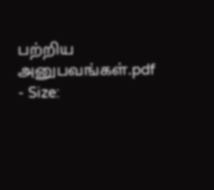பற்றிய அனுபவங்கள்.pdf
- Size: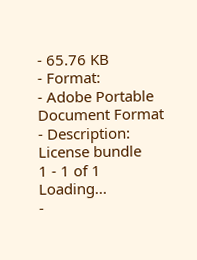- 65.76 KB
- Format:
- Adobe Portable Document Format
- Description:
License bundle
1 - 1 of 1
Loading...
-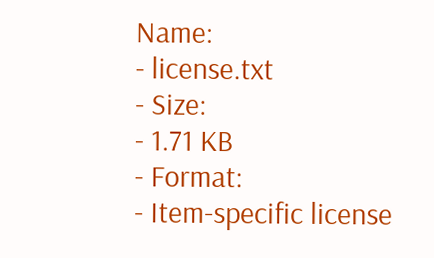Name:
- license.txt
- Size:
- 1.71 KB
- Format:
- Item-specific license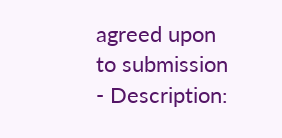agreed upon to submission
- Description: